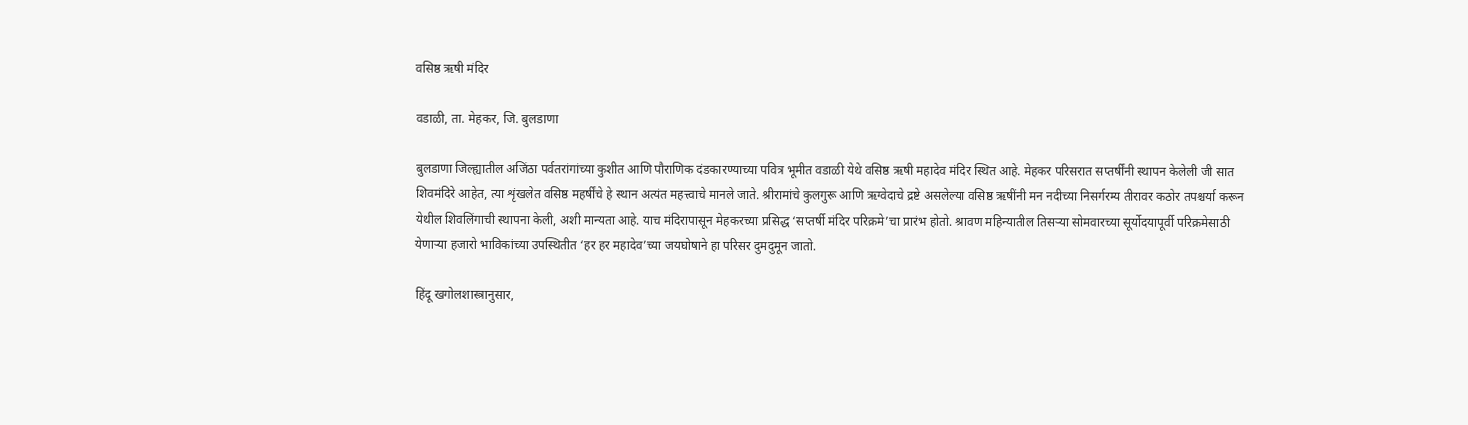वसिष्ठ ऋषी मंदिर

वडाळी, ता. मेहकर, जि. बुलडाणा

बुलडाणा जिल्ह्यातील अजिंठा पर्वतरांगांच्या कुशीत आणि पौराणिक दंडकारण्याच्या पवित्र भूमीत वडाळी येथे वसिष्ठ ऋषी महादेव मंदिर स्थित आहे. मेहकर परिसरात सप्तर्षींनी स्थापन केलेली जी सात शिवमंदिरे आहेत, त्या शृंखलेत वसिष्ठ महर्षींचे हे स्थान अत्यंत महत्त्वाचे मानले जाते. श्रीरामांचे कुलगुरू आणि ऋग्वेदाचे द्रष्टे असलेल्या वसिष्ठ ऋषींनी मन नदीच्या निसर्गरम्य तीरावर कठोर तपश्चर्या करून येथील शिवलिंगाची स्थापना केली, अशी मान्यता आहे. याच मंदिरापासून मेहकरच्या प्रसिद्ध ‘सप्तर्षी मंदिर परिक्रमे’चा प्रारंभ होतो. श्रावण महिन्यातील तिसऱ्या सोमवारच्या सूर्योदयापूर्वी परिक्रमेसाठी येणाऱ्या हजारो भाविकांच्या उपस्थितीत ‘हर हर महादेव’च्या जयघोषाने हा परिसर दुमदुमून जातो.

हिंदू खगोलशास्त्रानुसार,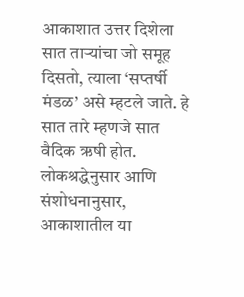आकाशात उत्तर दिशेला सात ताऱ्यांचा जो समूह दिसतो, त्याला ‘सप्तर्षी मंडळ’ असे म्हटले जाते. हे सात तारे म्हणजे सात वैदिक ऋषी होत. लोकश्रद्धेनुसार आणि संशोधनानुसार, आकाशातील या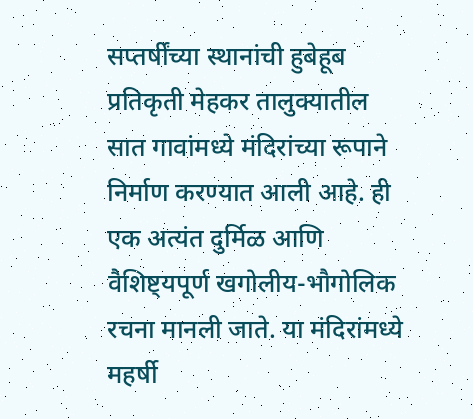सप्तर्षींच्या स्थानांची हुबेहूब प्रतिकृती मेहकर तालुक्यातील सात गावांमध्ये मंदिरांच्या रूपाने निर्माण करण्यात आली आहे. ही एक अत्यंत दुर्मिळ आणि वैशिष्ट्यपूर्ण खगोलीय-भौगोलिक रचना मानली जाते. या मंदिरांमध्ये महर्षी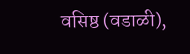वसिष्ठ (वडाळी),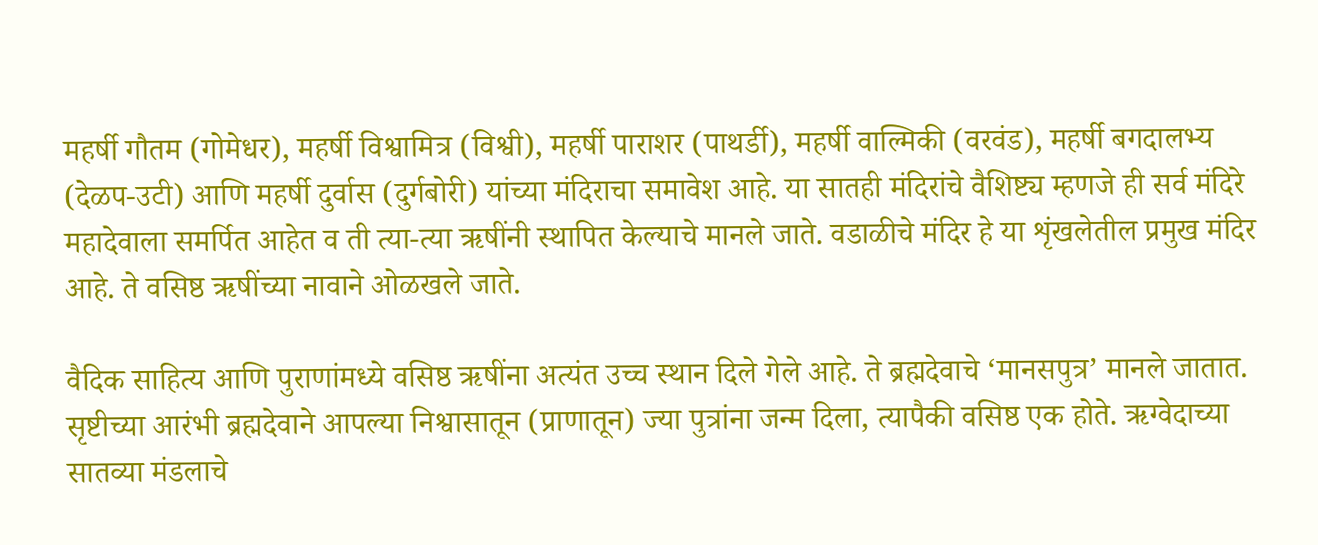महर्षी गौतम (गोमेधर), महर्षी विश्वामित्र (विश्वी), महर्षी पाराशर (पाथर्डी), महर्षी वाल्मिकी (वरवंड), महर्षी बगदालभ्य (देळप-उटी) आणि महर्षी दुर्वास (दुर्गबोरी) यांच्या मंदिराचा समावेश आहे. या सातही मंदिरांचे वैशिष्ट्य म्हणजे ही सर्व मंदिरे महादेवाला समर्पित आहेत व ती त्या-त्या ऋषींनी स्थापित केल्याचे मानले जाते. वडाळीचे मंदिर हे या शृंखलेतील प्रमुख मंदिर आहे. ते वसिष्ठ ऋषींच्या नावाने ओळखले जाते.

वैदिक साहित्य आणि पुराणांमध्ये वसिष्ठ ऋषींना अत्यंत उच्च स्थान दिले गेले आहे. ते ब्रह्मदेवाचे ‘मानसपुत्र’ मानले जातात. सृष्टीच्या आरंभी ब्रह्मदेवाने आपल्या निश्वासातून (प्राणातून) ज्या पुत्रांना जन्म दिला, त्यापैकी वसिष्ठ एक होते. ऋग्वेदाच्या सातव्या मंडलाचे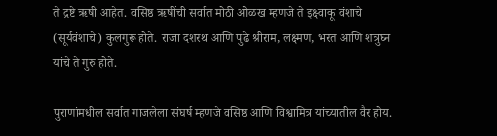ते द्रष्टे ऋषी आहेत. वसिष्ठ ऋषींची सर्वात मोठी ओळख म्हणजे ते इक्ष्वाकू वंशाचे (सूर्यवंशाचे) कुलगुरू होते. राजा दशरथ आणि पुढे श्रीराम, लक्ष्मण, भरत आणि शत्रुघ्न यांचे ते गुरु होते.

पुराणांमधील सर्वात गाजलेला संघर्ष म्हणजे वसिष्ठ आणि विश्वामित्र यांच्यातील वैर होय.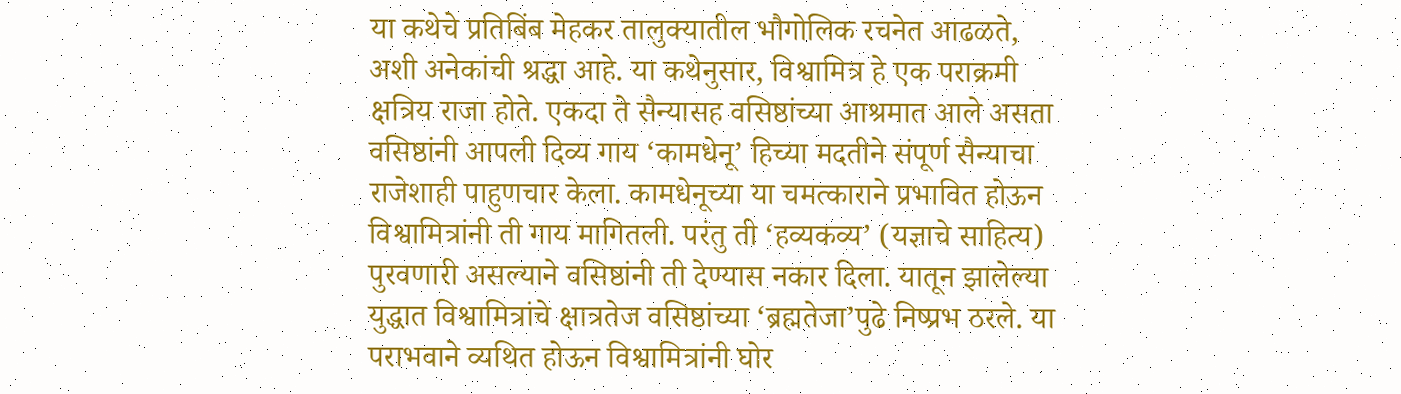या कथेचे प्रतिबिंब मेहकर तालुक्यातील भौगोलिक रचनेत आढळते, अशी अनेकांची श्रद्धा आहे. या कथेनुसार, विश्वामित्र हे एक पराक्रमी क्षत्रिय राजा होते. एकदा ते सैन्यासह वसिष्ठांच्या आश्रमात आले असता वसिष्ठांनी आपली दिव्य गाय ‘कामधेनू’ हिच्या मदतीने संपूर्ण सैन्याचा राजेशाही पाहुणचार केला. कामधेनूच्या या चमत्काराने प्रभावित होऊन विश्वामित्रांनी ती गाय मागितली. परंतु ती ‘हव्यकव्य’ (यज्ञाचे साहित्य) पुरवणारी असल्याने वसिष्ठांनी ती देण्यास नकार दिला. यातून झालेल्या युद्धात विश्वामित्रांचे क्षात्रतेज वसिष्ठांच्या ‘ब्रह्मतेजा’पुढे निष्प्रभ ठरले. या पराभवाने व्यथित होऊन विश्वामित्रांनी घोर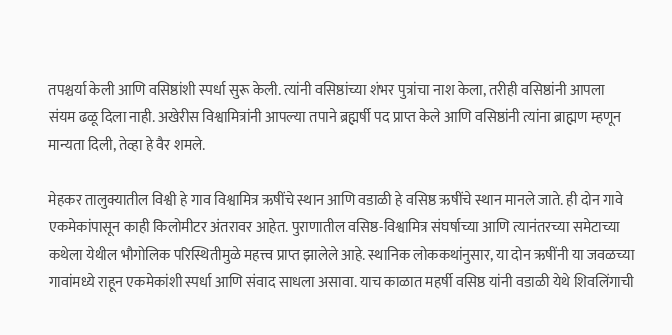तपश्चर्या केली आणि वसिष्ठांशी स्पर्धा सुरू केली. त्यांनी वसिष्ठांच्या शंभर पुत्रांचा नाश केला, तरीही वसिष्ठांनी आपला संयम ढळू दिला नाही. अखेरीस विश्वामित्रांनी आपल्या तपाने ब्रह्मर्षी पद प्राप्त केले आणि वसिष्ठांनी त्यांना ब्राह्मण म्हणून मान्यता दिली, तेव्हा हे वैर शमले.

मेहकर तालुक्यातील विश्वी हे गाव विश्वामित्र ऋषींचे स्थान आणि वडाळी हे वसिष्ठ ऋषींचे स्थान मानले जाते. ही दोन गावे एकमेकांपासून काही किलोमीटर अंतरावर आहेत. पुराणातील वसिष्ठ-विश्वामित्र संघर्षाच्या आणि त्यानंतरच्या समेटाच्या कथेला येथील भौगोलिक परिस्थितीमुळे महत्त्व प्राप्त झालेले आहे. स्थानिक लोककथांनुसार, या दोन ऋषींनी या जवळच्या गावांमध्ये राहून एकमेकांशी स्पर्धा आणि संवाद साधला असावा. याच काळात महर्षी वसिष्ठ यांनी वडाळी येथे शिवलिंगाची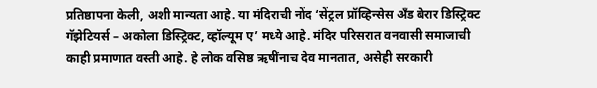प्रतिष्ठापना केली, अशी मान्यता आहे. या मंदिराची नोंद ‘सेंट्रल प्रॉव्हिन्सेस अँड बेरार डिस्ट्रिक्ट गॅझेटियर्स – अकोला डिस्ट्रिक्ट, व्हॉल्यूम ए’ मध्ये आहे. मंदिर परिसरात वनवासी समाजाची काही प्रमाणात वस्ती आहे. हे लोक वसिष्ठ ऋषींनाच देव मानतात, असेही सरकारी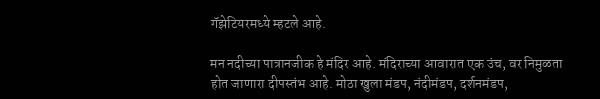गॅझेटियरमध्ये म्हटले आहे.

मन नदीच्या पात्रानजीक हे मंदिर आहे. मंदिराच्या आवारात एक उंच, वर निमुळता होत जाणारा दीपस्तंभ आहे. मोठा खुला मंडप, नंदीमंडप, दर्शनमंडप,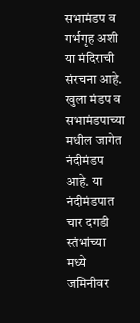सभामंडप व गर्भगृह अशी या मंदिराची संरचना आहे. खुला मंडप व सभामंडपाच्या मधील जागेत नंदीमंडप आहे. या नंदीमंडपात चार दगडी स्तंभांच्या मध्ये जमिनीवर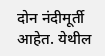दोन नंदीमूर्ती आहेत. येथील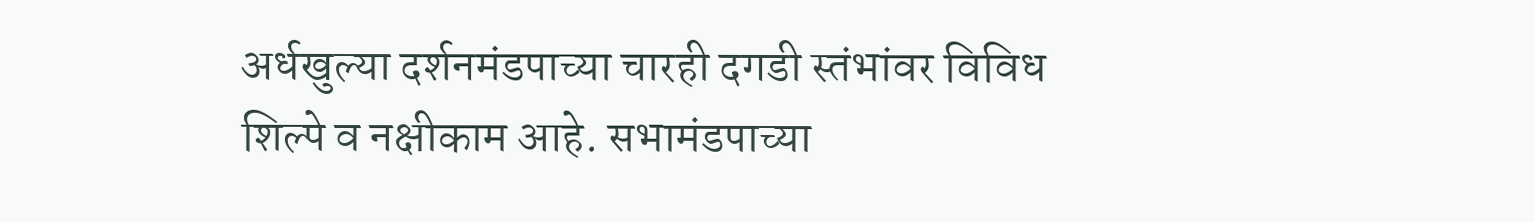अर्धखुल्या दर्शनमंडपाच्या चारही दगडी स्तंभांवर विविध शिल्पे व नक्षीकाम आहे. सभामंडपाच्या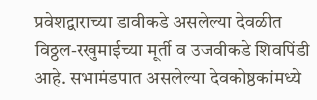प्रवेशद्वाराच्या डावीकडे असलेल्या देवळीत विठ्ठल-रखुमाईच्या मूर्ती व उजवीकडे शिवपिंडी आहे. सभामंडपात असलेल्या देवकोष्ठकांमध्ये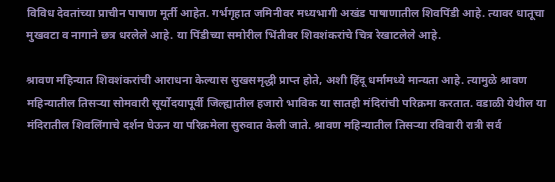विविध देवतांच्या प्राचीन पाषाण मूर्ती आहेत. गर्भगृहात जमिनीवर मध्यभागी अखंड पाषाणातील शिवपिंडी आहे. त्यावर धातूचा मुखवटा व नागाने छत्र धरलेले आहे. या पिंडीच्या समोरील भिंतीवर शिवशंकरांचे चित्र रेखाटलेले आहे.

श्रावण महिन्यात शिवशंकरांची आराधना केल्यास सुखसमृद्धी प्राप्त होते, अशी हिंदू धर्मामध्ये मान्यता आहे. त्यामुळे श्रावण महिन्यातील तिसऱ्या सोमवारी सूर्योदयापूर्वी जिल्ह्यातील हजारो भाविक या सातही मंदिरांची परिक्रमा करतात. वडाळी येथील या मंदिरातील शिवलिंगाचे दर्शन घेऊन या परिक्रमेला सुरुवात केली जाते. श्रावण महिन्यातील तिसऱ्या रविवारी रात्री सर्व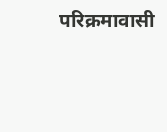परिक्रमावासी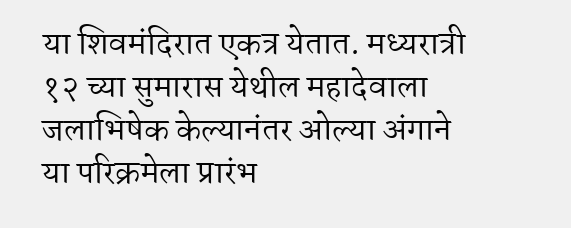या शिवमंदिरात एकत्र येतात. मध्यरात्री १२ च्या सुमारास येथील महादेवाला जलाभिषेक केल्यानंतर ओल्या अंगाने या परिक्रमेला प्रारंभ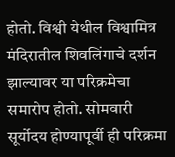होतो. विश्वी येथील विश्वामित्र मंदिरातील शिवलिंगाचे दर्शन झाल्यावर या परिक्रमेचा समारोप होतो. सोमवारी सूर्योदय होण्यापूर्वी ही परिक्रमा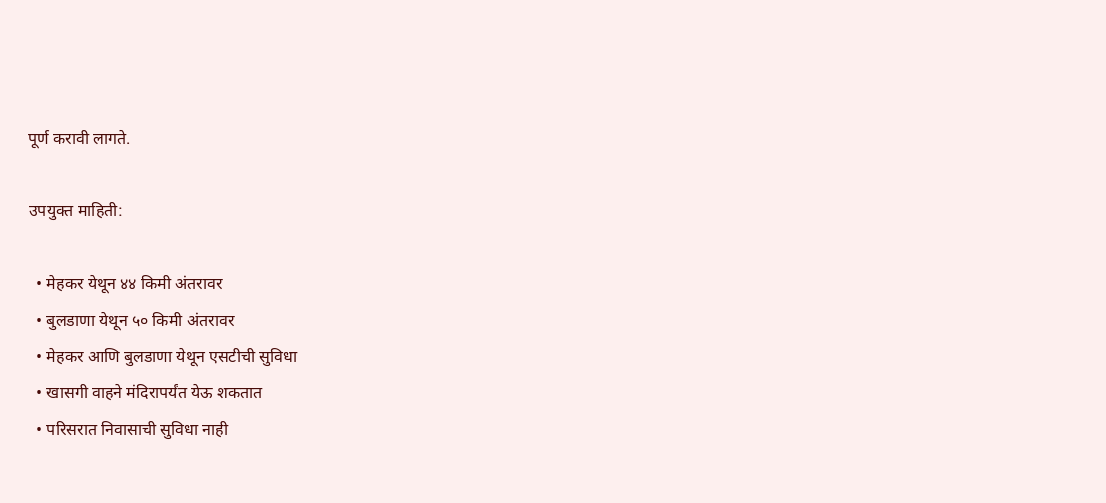पूर्ण करावी लागते.

उपयुक्त माहिती:

  • मेहकर येथून ४४ किमी अंतरावर
  • बुलडाणा येथून ५० किमी अंतरावर
  • मेहकर आणि बुलडाणा येथून एसटीची सुविधा
  • खासगी वाहने मंदिरापर्यंत येऊ शकतात
  • परिसरात निवासाची सुविधा नाही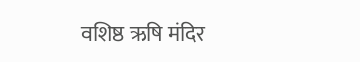वशिष्ठ ऋषि मंदिर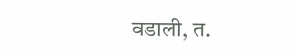वडाली, त.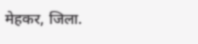मेहकर, जिला.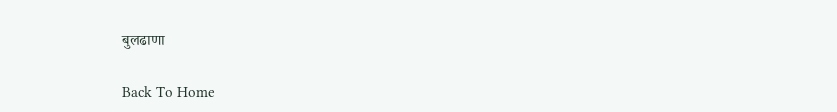बुलढाणा

Back To Home